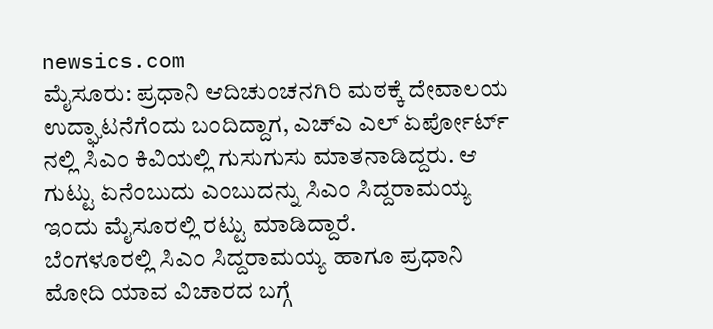newsics.com
ಮೈಸೂರು: ಪ್ರಧಾನಿ ಆದಿಚುಂಚನಗಿರಿ ಮಠಕ್ಕೆ ದೇವಾಲಯ ಉದ್ಘಾಟನೆಗೆಂದು ಬಂದಿದ್ದಾಗ, ಎಚ್ಎ ಎಲ್ ಏರ್ಪೋರ್ಟ್ ನಲ್ಲಿ ಸಿಎಂ ಕಿವಿಯಲ್ಲಿ ಗುಸುಗುಸು ಮಾತನಾಡಿದ್ದರು. ಆ ಗುಟ್ಟು ಏನೆಂಬುದು ಎಂಬುದನ್ನು ಸಿಎಂ ಸಿದ್ದರಾಮಯ್ಯ ಇಂದು ಮೈಸೂರಲ್ಲಿ ರಟ್ಟು ಮಾಡಿದ್ದಾರೆ.
ಬೆಂಗಳೂರಲ್ಲಿ ಸಿಎಂ ಸಿದ್ದರಾಮಯ್ಯ ಹಾಗೂ ಪ್ರಧಾನಿ ಮೋದಿ ಯಾವ ವಿಚಾರದ ಬಗ್ಗೆ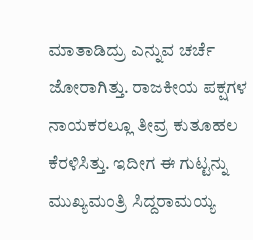ಮಾತಾಡಿದ್ರು ಎನ್ನುವ ಚರ್ಚೆ ಜೋರಾಗಿತ್ತು. ರಾಜಕೀಯ ಪಕ್ಷಗಳ ನಾಯಕರಲ್ಲೂ ತೀವ್ರ ಕುತೂಹಲ ಕೆರಳಿಸಿತ್ತು. ಇದೀಗ ಈ ಗುಟ್ಟನ್ನು ಮುಖ್ಯಮಂತ್ರಿ ಸಿದ್ದರಾಮಯ್ಯ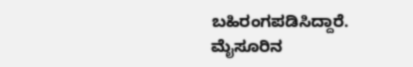ಬಹಿರಂಗಪಡಿಸಿದ್ದಾರೆ.
ಮೈಸೂರಿನ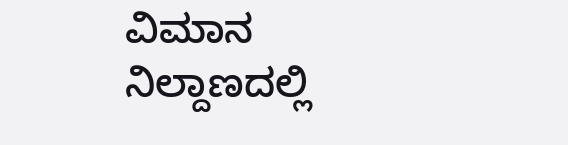ವಿಮಾನ ನಿಲ್ದಾಣದಲ್ಲಿ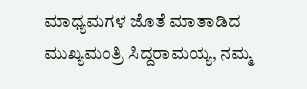ಮಾಧ್ಯಮಗಳ ಜೊತೆ ಮಾತಾಡಿದ ಮುಖ್ಯಮಂತ್ರಿ ಸಿದ್ದರಾಮಯ್ಯ, ನಮ್ಮ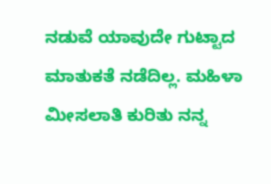ನಡುವೆ ಯಾವುದೇ ಗುಟ್ಟಾದ ಮಾತುಕತೆ ನಡೆದಿಲ್ಲ. ಮಹಿಳಾ ಮೀಸಲಾತಿ ಕುರಿತು ನನ್ನ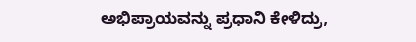ಅಭಿಪ್ರಾಯವನ್ನು ಪ್ರಧಾನಿ ಕೇಳಿದ್ರು,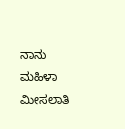ನಾನು ಮಹಿಳಾ ಮೀಸಲಾತಿ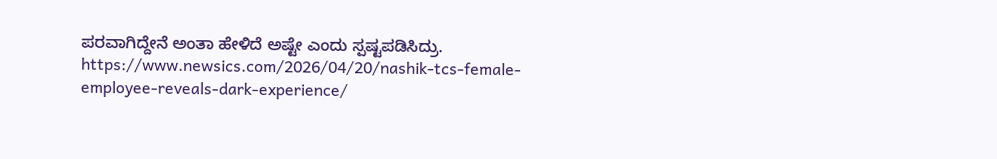ಪರವಾಗಿದ್ದೇನೆ ಅಂತಾ ಹೇಳಿದೆ ಅಷ್ಟೇ ಎಂದು ಸ್ಪಷ್ಟಪಡಿಸಿದ್ರು.
https://www.newsics.com/2026/04/20/nashik-tcs-female-employee-reveals-dark-experience/